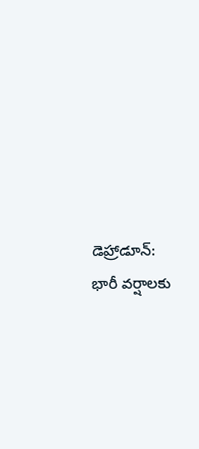డెహ్రాడూన్: భారీ వర్షాలకు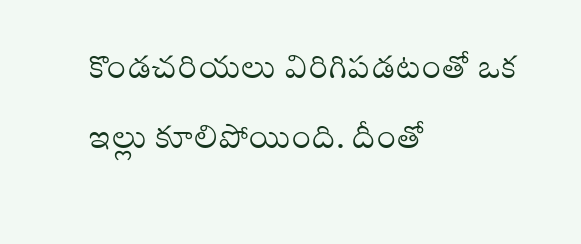కొండచరియలు విరిగిపడటంతో ఒక ఇల్లు కూలిపోయింది. దీంతో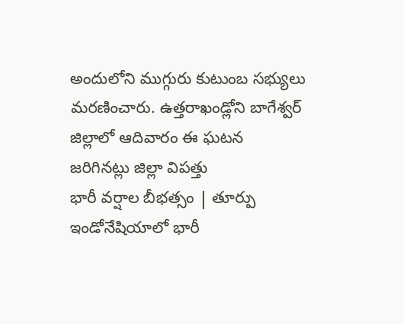అందులోని ముగ్గురు కుటుంబ సభ్యులు మరణించారు. ఉత్తరాఖండ్లోని బాగేశ్వర్ జిల్లాలో ఆదివారం ఈ ఘటన జరిగినట్లు జిల్లా విపత్తు
భారీ వర్షాల బీభత్సం | తూర్పు ఇండోనేషియాలో భారీ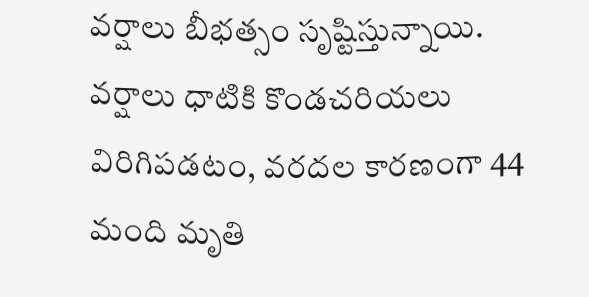వర్షాలు బీభత్సం సృష్టిస్తున్నాయి. వర్షాలు ధాటికి కొండచరియలు విరిగిపడటం, వరదల కారణంగా 44 మంది మృతి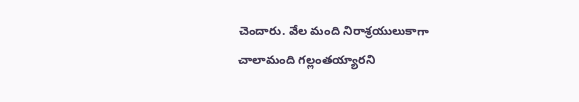చెందారు. వేల మంది నిరాశ్రయులుకాగా చాలామంది గల్లంతయ్యారని